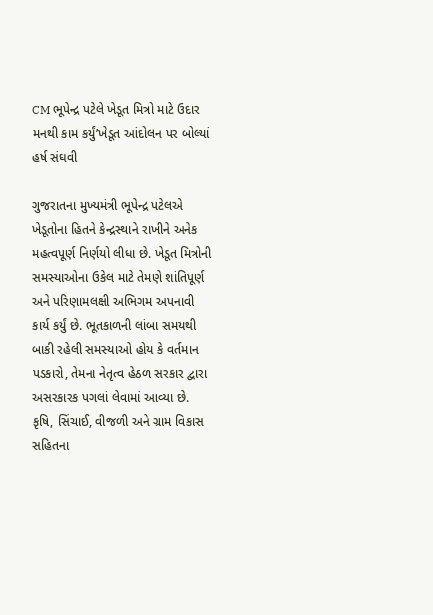CM ભૂપેન્દ્ર પટેલે ખેડૂત મિત્રો માટે ઉદાર મનથી કામ કર્યું’ખેડૂત આંદોલન પર બોલ્યાં હર્ષ સંઘવી

ગુજરાતના મુખ્યમંત્રી ભૂપેન્દ્ર પટેલએ ખેડૂતોના હિતને કેન્દ્રસ્થાને રાખીને અનેક મહત્વપૂર્ણ નિર્ણયો લીધા છે. ખેડૂત મિત્રોની સમસ્યાઓના ઉકેલ માટે તેમણે શાંતિપૂર્ણ અને પરિણામલક્ષી અભિગમ અપનાવી કાર્ય કર્યું છે. ભૂતકાળની લાંબા સમયથી બાકી રહેલી સમસ્યાઓ હોય કે વર્તમાન પડકારો, તેમના નેતૃત્વ હેઠળ સરકાર દ્વારા અસરકારક પગલાં લેવામાં આવ્યા છે. કૃષિ, સિંચાઈ, વીજળી અને ગ્રામ વિકાસ સહિતના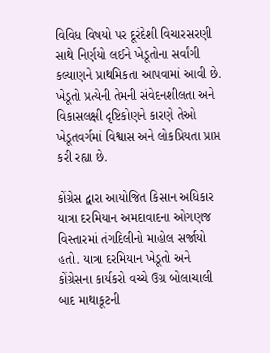વિવિધ વિષયો પર દૂરંદેશી વિચારસરણી સાથે નિર્ણયો લઈને ખેડૂતોના સર્વાંગી કલ્યાણને પ્રાથમિકતા આપવામાં આવી છે. ખેડૂતો પ્રત્યેની તેમની સંવેદનશીલતા અને વિકાસલક્ષી દૃષ્ટિકોણને કારણે તેઓ ખેડૂતવર્ગમાં વિશ્વાસ અને લોકપ્રિયતા પ્રાપ્ત કરી રહ્યા છે.

કોંગ્રેસ દ્વારા આયોજિત કિસાન અધિકાર યાત્રા દરમિયાન અમદાવાદના ઓગણજ વિસ્તારમાં તંગદિલીનો માહોલ સર્જાયો હતો. યાત્રા દરમિયાન ખેડૂતો અને કોંગ્રેસના કાર્યકરો વચ્ચે ઉગ્ર બોલાચાલી બાદ માથાકૂટની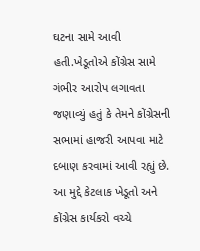ઘટના સામે આવી હતી.ખેડૂતોએ કોંગ્રેસ સામે ગંભીર આરોપ લગાવતા જણાવ્યું હતું કે તેમને કોંગ્રેસની સભામાં હાજરી આપવા માટે દબાણ કરવામાં આવી રહ્યું છે. આ મુદ્દે કેટલાક ખેડૂતો અને કોંગ્રેસ કાર્યકરો વચ્ચે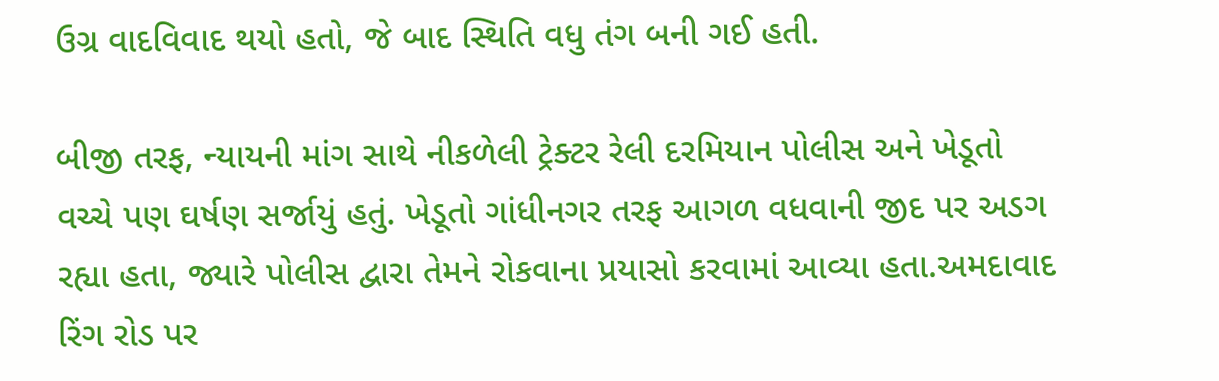ઉગ્ર વાદવિવાદ થયો હતો, જે બાદ સ્થિતિ વધુ તંગ બની ગઈ હતી.

બીજી તરફ, ન્યાયની માંગ સાથે નીકળેલી ટ્રેક્ટર રેલી દરમિયાન પોલીસ અને ખેડૂતો વચ્ચે પણ ઘર્ષણ સર્જાયું હતું. ખેડૂતો ગાંધીનગર તરફ આગળ વધવાની જીદ પર અડગ રહ્યા હતા, જ્યારે પોલીસ દ્વારા તેમને રોકવાના પ્રયાસો કરવામાં આવ્યા હતા.અમદાવાદ રિંગ રોડ પર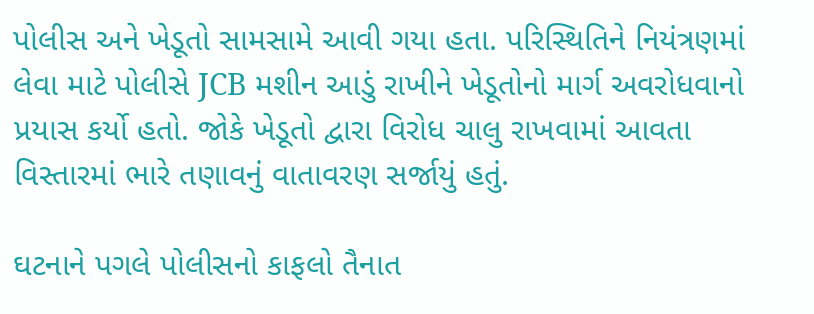પોલીસ અને ખેડૂતો સામસામે આવી ગયા હતા. પરિસ્થિતિને નિયંત્રણમાં લેવા માટે પોલીસે JCB મશીન આડું રાખીને ખેડૂતોનો માર્ગ અવરોધવાનો પ્રયાસ કર્યો હતો. જોકે ખેડૂતો દ્વારા વિરોધ ચાલુ રાખવામાં આવતા વિસ્તારમાં ભારે તણાવનું વાતાવરણ સર્જાયું હતું.

ઘટનાને પગલે પોલીસનો કાફલો તૈનાત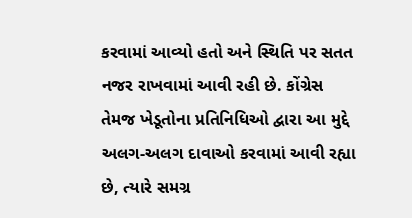કરવામાં આવ્યો હતો અને સ્થિતિ પર સતત નજર રાખવામાં આવી રહી છે. કોંગ્રેસ તેમજ ખેડૂતોના પ્રતિનિધિઓ દ્વારા આ મુદ્દે અલગ-અલગ દાવાઓ કરવામાં આવી રહ્યા છે, ત્યારે સમગ્ર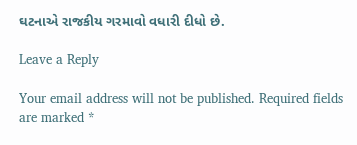ઘટનાએ રાજકીય ગરમાવો વધારી દીધો છે.

Leave a Reply

Your email address will not be published. Required fields are marked *